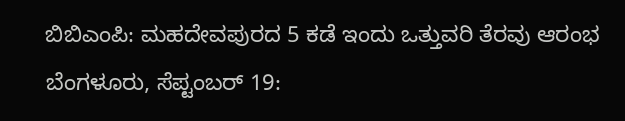ಬಿಬಿಎಂಪಿ: ಮಹದೇವಪುರದ 5 ಕಡೆ ಇಂದು ಒತ್ತುವರಿ ತೆರವು ಆರಂಭ
ಬೆಂಗಳೂರು, ಸೆಪ್ಟಂಬರ್ 19: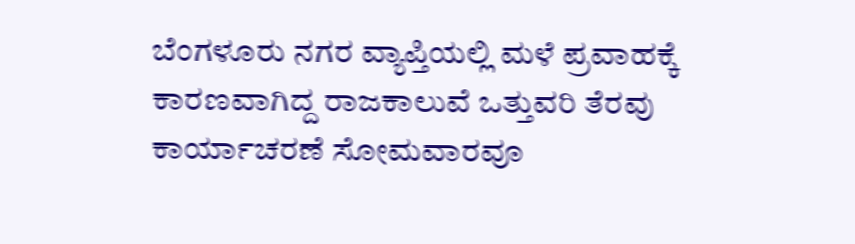ಬೆಂಗಳೂರು ನಗರ ವ್ಯಾಪ್ತಿಯಲ್ಲಿ ಮಳೆ ಪ್ರವಾಹಕ್ಕೆ ಕಾರಣವಾಗಿದ್ದ ರಾಜಕಾಲುವೆ ಒತ್ತುವರಿ ತೆರವು ಕಾರ್ಯಾಚರಣೆ ಸೋಮವಾರವೂ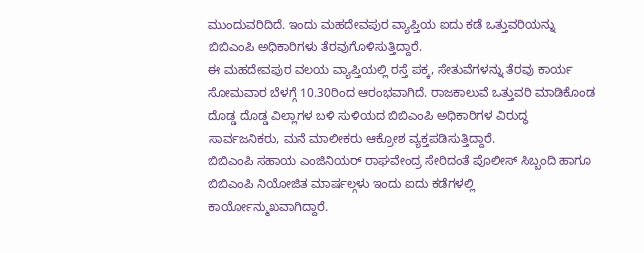ಮುಂದುವರಿದಿದೆ. ಇಂದು ಮಹದೇವಪುರ ವ್ಯಾಪ್ತಿಯ ಐದು ಕಡೆ ಒತ್ತುವರಿಯನ್ನು ಬಿಬಿಎಂಪಿ ಅಧಿಕಾರಿಗಳು ತೆರವುಗೊಳಿಸುತ್ತಿದ್ದಾರೆ.
ಈ ಮಹದೇವಪುರ ವಲಯ ವ್ಯಾಪ್ತಿಯಲ್ಲಿ ರಸ್ತೆ ಪಕ್ಕ, ಸೇತುವೆಗಳನ್ನು ತೆರವು ಕಾರ್ಯ ಸೋಮವಾರ ಬೆಳಗ್ಗೆ 10.30ರಿಂದ ಆರಂಭವಾಗಿದೆ. ರಾಜಕಾಲುವೆ ಒತ್ತುವರಿ ಮಾಡಿಕೊಂಡ ದೊಡ್ಡ ದೊಡ್ಡ ವಿಲ್ಲಾಗಳ ಬಳಿ ಸುಳಿಯದ ಬಿಬಿಎಂಪಿ ಅಧಿಕಾರಿಗಳ ವಿರುದ್ಧ ಸಾರ್ವಜನಿಕರು, ಮನೆ ಮಾಲೀಕರು ಆಕ್ರೋಶ ವ್ಯಕ್ತಪಡಿಸುತ್ತಿದ್ದಾರೆ.
ಬಿಬಿಎಂಪಿ ಸಹಾಯ ಎಂಜಿನಿಯರ್ ರಾಘವೇಂದ್ರ ಸೇರಿದಂತೆ ಪೊಲೀಸ್ ಸಿಬ್ಬಂದಿ ಹಾಗೂ ಬಿಬಿಎಂಪಿ ನಿಯೋಜಿತ ಮಾರ್ಷಲ್ಗಳು ಇಂದು ಐದು ಕಡೆಗಳಲ್ಲಿ ಕಾರ್ಯೋನ್ಮುಖವಾಗಿದ್ದಾರೆ.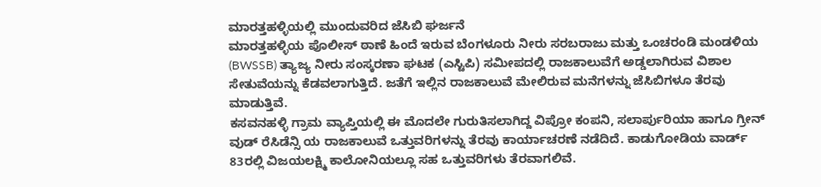ಮಾರತ್ತಹಳ್ಳಿಯಲ್ಲಿ ಮುಂದುವರಿದ ಜೆಸಿಬಿ ಘರ್ಜನೆ
ಮಾರತ್ತಹಳ್ಳಿಯ ಪೊಲೀಸ್ ಠಾಣೆ ಹಿಂದೆ ಇರುವ ಬೆಂಗಳೂರು ನೀರು ಸರಬರಾಜು ಮತ್ತು ಒಂಚರಂಡಿ ಮಂಡಳಿಯ (BWSSB) ತ್ಯಾಜ್ಯ ನೀರು ಸಂಸ್ಕರಣಾ ಘಟಕ (ಎಸ್ಟಿಪಿ) ಸಮೀಪದಲ್ಲಿ ರಾಜಕಾಲುವೆಗೆ ಅಡ್ಡಲಾಗಿರುವ ವಿಶಾಲ ಸೇತುವೆಯನ್ನು ಕೆಡವಲಾಗುತ್ತಿದೆ. ಜತೆಗೆ ಇಲ್ಲಿನ ರಾಜಕಾಲುವೆ ಮೇಲಿರುವ ಮನೆಗಳನ್ನು ಜೆಸಿಬಿಗಳೂ ತೆರವು ಮಾಡುತ್ತಿವೆ.
ಕಸವನಹಳ್ಳಿ ಗ್ರಾಮ ವ್ಯಾಪ್ತಿಯಲ್ಲಿ ಈ ಮೊದಲೇ ಗುರುತಿಸಲಾಗಿದ್ದ ವಿಪ್ರೋ ಕಂಪನಿ, ಸಲಾರ್ಪುರಿಯಾ ಹಾಗೂ ಗ್ರೀನ್ ವುಡ್ ರೆಸಿಡೆನ್ಸಿ ಯ ರಾಜಕಾಲುವೆ ಒತ್ತುವರಿಗಳನ್ನು ತೆರವು ಕಾರ್ಯಾಚರಣೆ ನಡೆದಿದೆ. ಕಾಡುಗೋಡಿಯ ವಾರ್ಡ್ 83ರಲ್ಲಿ ವಿಜಯಲಕ್ಷ್ಮಿ ಕಾಲೋನಿಯಲ್ಲೂ ಸಹ ಒತ್ತುವರಿಗಳು ತೆರವಾಗಲಿವೆ.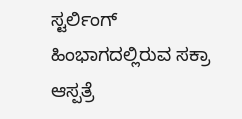ಸ್ಟರ್ಲಿಂಗ್ ಹಿಂಭಾಗದಲ್ಲಿರುವ ಸಕ್ರಾ ಆಸ್ಪತ್ರೆ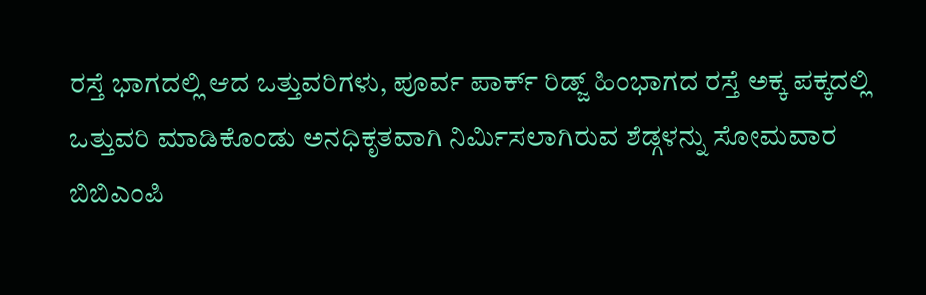ರಸ್ತೆ ಭಾಗದಲ್ಲಿ ಆದ ಒತ್ತುವರಿಗಳು, ಪೂರ್ವ ಪಾರ್ಕ್ ರಿಡ್ಜ್ ಹಿಂಭಾಗದ ರಸ್ತೆ ಅಕ್ಕ ಪಕ್ಕದಲ್ಲಿ ಒತ್ತುವರಿ ಮಾಡಿಕೊಂಡು ಅನಧಿಕೃತವಾಗಿ ನಿರ್ಮಿಸಲಾಗಿರುವ ಶೆಡ್ಗಳನ್ನು ಸೋಮವಾರ ಬಿಬಿಎಂಪಿ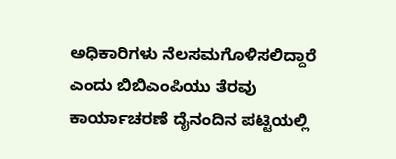ಅಧಿಕಾರಿಗಳು ನೆಲಸಮಗೊಳಿಸಲಿದ್ದಾರೆ ಎಂದು ಬಿಬಿಎಂಪಿಯು ತೆರವು ಕಾರ್ಯಾಚರಣೆ ದೈನಂದಿನ ಪಟ್ಟಿಯಲ್ಲಿ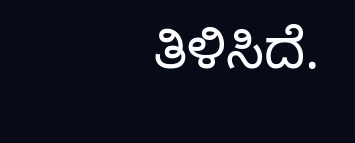ತಿಳಿಸಿದೆ.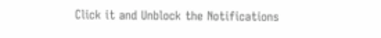Click it and Unblock the Notifications